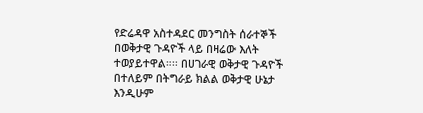የድሬዳዋ አስተዳደር መንግስት ሰራተኞች በወቅታዊ ጉዳዮች ላይ በዛሬው እለት ተወያይተዋል።፡፡ በሀገራዊ ወቅታዊ ጉዳዮች በተለይም በትግራይ ክልል ወቅታዊ ሁኔታ እንዲሁም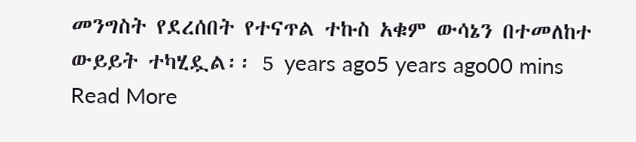መንግስት የደረሰበት የተናጥል ተኩስ አቁም ውሳኔን በተመለከተ ውይይት ተካሂዷል፡፡ 5 years ago5 years ago00 mins Read More